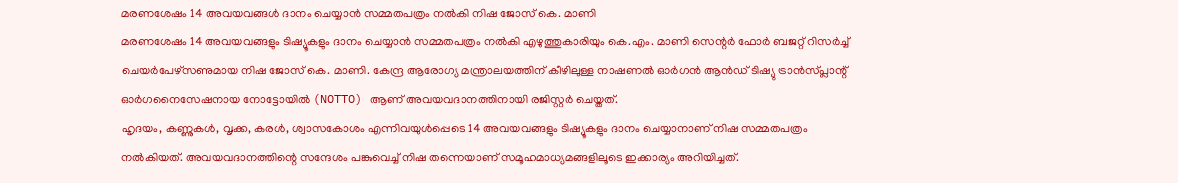മരണശേഷം 14 അവയവങ്ങൾ ദാനം ചെയ്യാൻ സമ്മതപത്രം നൽകി നിഷ ജോസ് കെ. മാണി
മരണശേഷം 14 അവയവങ്ങളും ടിഷ്യൂകളും ദാനം ചെയ്യാൻ സമ്മതപത്രം നൽകി എഴുത്തുകാരിയും കെ.എം. മാണി സെന്റർ ഫോർ ബജറ്റ് റിസർച്ച് ചെയർപേഴ്സണുമായ നിഷ ജോസ് കെ. മാണി. കേന്ദ്ര ആരോഗ്യ മന്ത്രാലയത്തിന് കീഴിലുള്ള നാഷണൽ ഓർഗൻ ആൻഡ് ടിഷ്യു ട്രാൻസ്പ്ലാന്റ് ഓർഗനൈസേഷനായ നോട്ടോയിൽ (NOTTO) ആണ് അവയവദാനത്തിനായി രജിസ്റ്റർ ചെയ്തത്.
ഹൃദയം, കണ്ണുകൾ, വൃക്ക, കരൾ, ശ്വാസകോശം എന്നിവയുൾപ്പെടെ 14 അവയവങ്ങളും ടിഷ്യൂകളും ദാനം ചെയ്യാനാണ് നിഷ സമ്മതപത്രം നൽകിയത്. അവയവദാനത്തിന്റെ സന്ദേശം പങ്കുവെച്ച് നിഷ തന്നെയാണ് സമൂഹമാധ്യമങ്ങളിലൂടെ ഇക്കാര്യം അറിയിച്ചത്.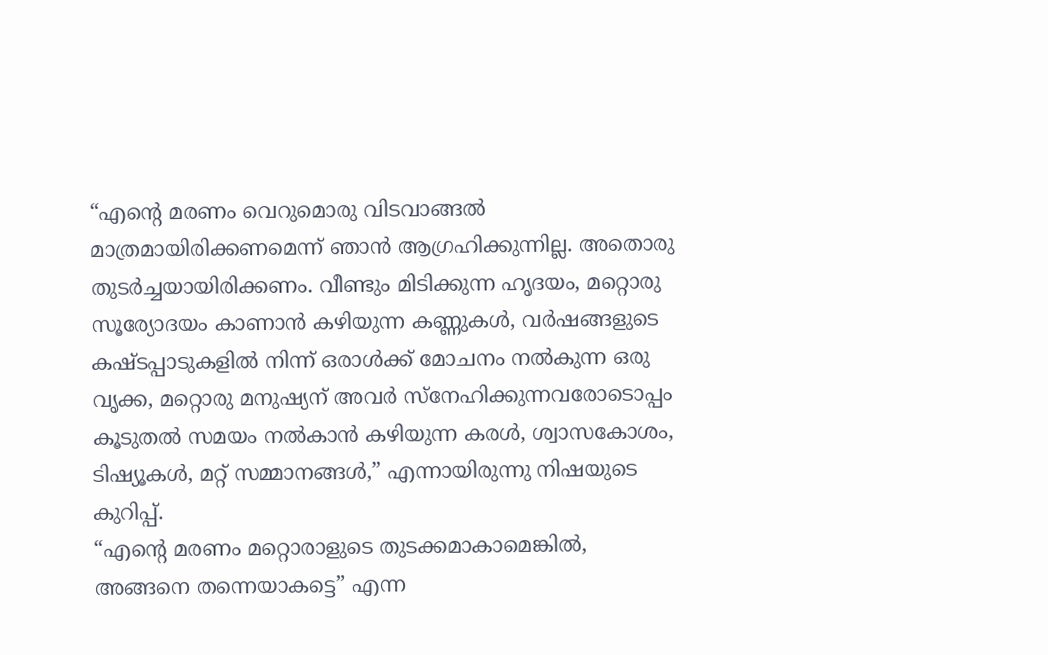“എന്റെ മരണം വെറുമൊരു വിടവാങ്ങൽ മാത്രമായിരിക്കണമെന്ന് ഞാൻ ആഗ്രഹിക്കുന്നില്ല. അതൊരു തുടർച്ചയായിരിക്കണം. വീണ്ടും മിടിക്കുന്ന ഹൃദയം, മറ്റൊരു സൂര്യോദയം കാണാൻ കഴിയുന്ന കണ്ണുകൾ, വർഷങ്ങളുടെ കഷ്ടപ്പാടുകളിൽ നിന്ന് ഒരാൾക്ക് മോചനം നൽകുന്ന ഒരു വൃക്ക, മറ്റൊരു മനുഷ്യന് അവർ സ്നേഹിക്കുന്നവരോടൊപ്പം കൂടുതൽ സമയം നൽകാൻ കഴിയുന്ന കരൾ, ശ്വാസകോശം, ടിഷ്യൂകൾ, മറ്റ് സമ്മാനങ്ങൾ,” എന്നായിരുന്നു നിഷയുടെ കുറിപ്പ്.
“എന്റെ മരണം മറ്റൊരാളുടെ തുടക്കമാകാമെങ്കിൽ, അങ്ങനെ തന്നെയാകട്ടെ” എന്ന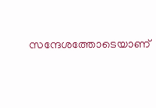സന്ദേശത്തോടെയാണ്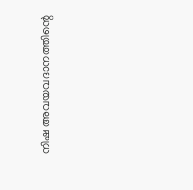നിഷ അവയവദാനത്തിന്റെ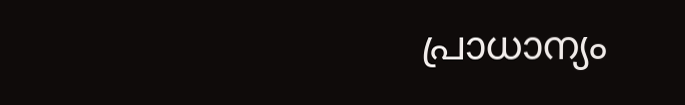പ്രാധാന്യം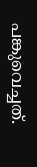പങ്കുവെച്ചത്.